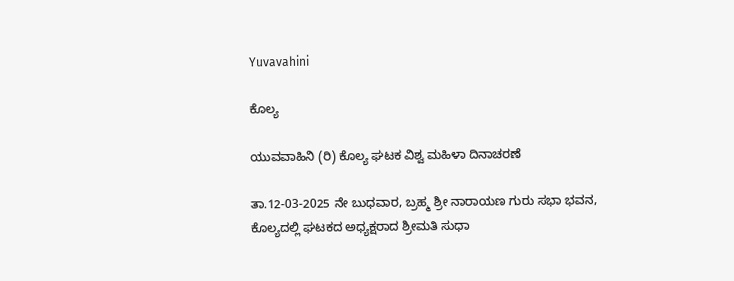Yuvavahini

ಕೊಲ್ಯ

ಯುವವಾಹಿನಿ (ರಿ) ಕೊಲ್ಯ ಘಟಕ ವಿಶ್ವ ಮಹಿಳಾ ದಿನಾಚರಣೆ

ತಾ.12-03-2025 ನೇ ಬುಧವಾರ, ಬ್ರಹ್ಮ ಶ್ರೀ ನಾರಾಯಣ ಗುರು ಸಭಾ ಭವನ, ಕೊಲ್ಯದಲ್ಲಿ ಘಟಕದ ಅಧ್ಯಕ್ಷರಾದ ಶ್ರೀಮತಿ ಸುಧಾ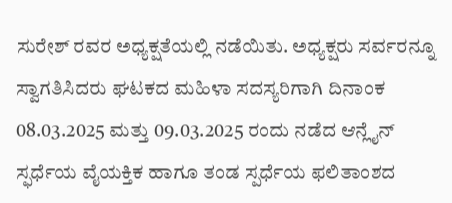ಸುರೇಶ್ ರವರ ಅಧ್ಯಕ್ಷತೆಯಲ್ಲಿ ನಡೆಯಿತು. ಅಧ್ಯಕ್ಷರು ಸರ್ವರನ್ನೂ ಸ್ವಾಗತಿಸಿದರು ಘಟಕದ ಮಹಿಳಾ ಸದಸ್ಯರಿಗಾಗಿ ದಿನಾಂಕ 08.03.2025 ಮತ್ತು 09.03.2025 ರಂದು ನಡೆದ ಆನ್ಲೈನ್ ಸ್ಫರ್ಧೆಯ ವೈಯಕ್ತಿಕ ಹಾಗೂ ತಂಡ ಸ್ಪರ್ಧೆಯ ಫಲಿತಾಂಶದ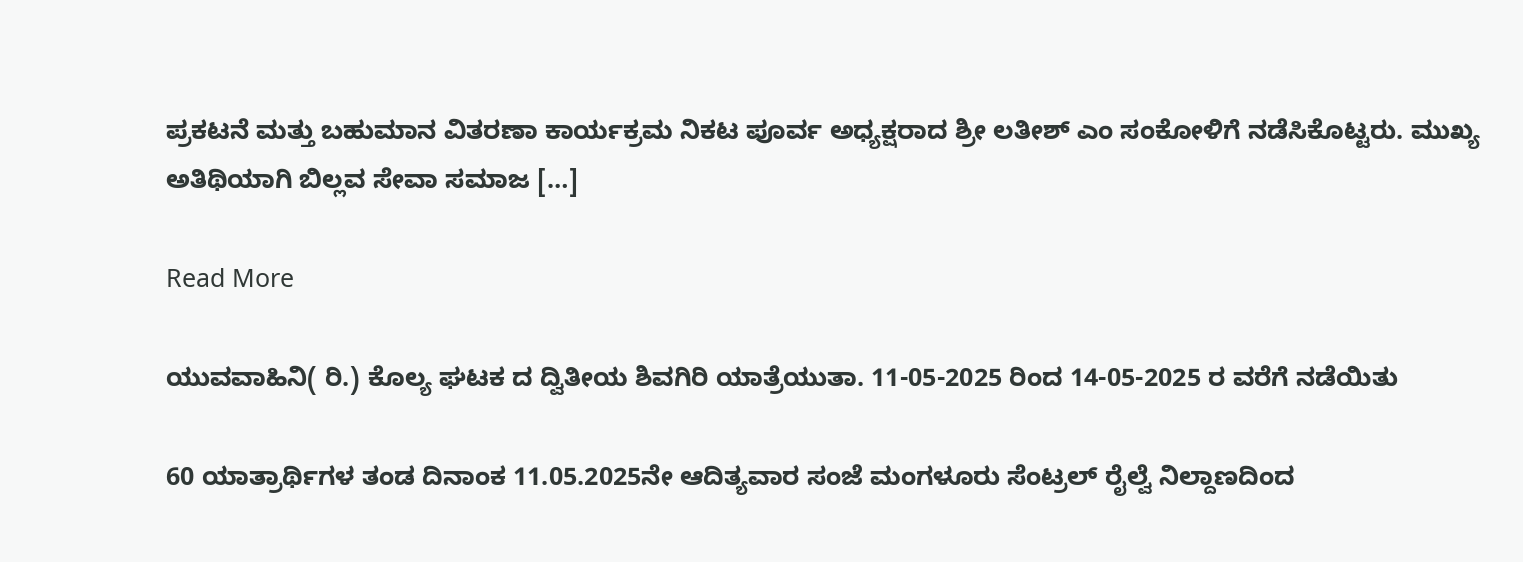ಪ್ರಕಟನೆ ಮತ್ತು ಬಹುಮಾನ ವಿತರಣಾ ಕಾರ್ಯಕ್ರಮ ನಿಕಟ ಪೂರ್ವ ಅಧ್ಯಕ್ಷರಾದ ಶ್ರೀ ಲತೀಶ್ ಎಂ ಸಂಕೋಳಿಗೆ ನಡೆಸಿಕೊಟ್ಟರು. ಮುಖ್ಯ ಅತಿಥಿಯಾಗಿ ಬಿಲ್ಲವ ಸೇವಾ ಸಮಾಜ […]

Read More

ಯುವವಾಹಿನಿ( ರಿ.) ಕೊಲ್ಯ ಘಟಕ ದ ದ್ವಿತೀಯ ಶಿವಗಿರಿ ಯಾತ್ರೆಯುತಾ. 11-05-2025 ರಿಂದ 14-05-2025 ರ ವರೆಗೆ ನಡೆಯಿತು

60 ಯಾತ್ರಾರ್ಥಿಗಳ ತಂಡ ದಿನಾಂಕ 11.05.2025ನೇ ಆದಿತ್ಯವಾರ ಸಂಜೆ ಮಂಗಳೂರು ಸೆಂಟ್ರಲ್ ರೈಲ್ವೆ ನಿಲ್ದಾಣದಿಂದ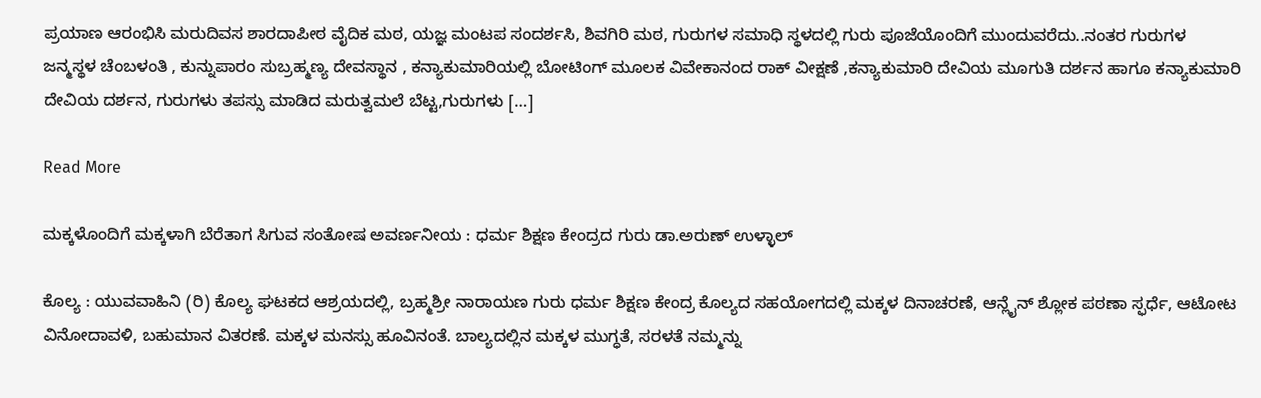ಪ್ರಯಾಣ ಆರಂಭಿಸಿ ಮರುದಿವಸ ಶಾರದಾಪೀಠ ವೈದಿಕ ಮಠ, ಯಜ್ಞ ಮಂಟಪ ಸಂದರ್ಶಸಿ, ಶಿವಗಿರಿ ಮಠ, ಗುರುಗಳ ಸಮಾಧಿ ಸ್ಥಳದಲ್ಲಿ ಗುರು ಪೂಜೆಯೊಂದಿಗೆ ಮುಂದುವರೆದು..ನಂತರ ಗುರುಗಳ ಜನ್ಮಸ್ಥಳ ಚೆಂಬಳಂತಿ , ಕುನ್ನುಪಾರಂ ಸುಬ್ರಹ್ಮಣ್ಯ ದೇವಸ್ಥಾನ , ಕನ್ಯಾಕುಮಾರಿಯಲ್ಲಿ ಬೋಟಿಂಗ್ ಮೂಲಕ ವಿವೇಕಾನಂದ ರಾಕ್ ವೀಕ್ಷಣೆ ,ಕನ್ಯಾಕುಮಾರಿ ದೇವಿಯ ಮೂಗುತಿ ದರ್ಶನ ಹಾಗೂ ಕನ್ಯಾಕುಮಾರಿ ದೇವಿಯ ದರ್ಶನ, ಗುರುಗಳು ತಪಸ್ಸು ಮಾಡಿದ ಮರುತ್ವಮಲೆ ಬೆಟ್ಟ,ಗುರುಗಳು […]

Read More

ಮಕ್ಕಳೊಂದಿಗೆ ಮಕ್ಕಳಾಗಿ ಬೆರೆತಾಗ ಸಿಗುವ ಸಂತೋಷ ಅವರ್ಣನೀಯ : ಧರ್ಮ ಶಿಕ್ಷಣ ಕೇಂದ್ರದ ಗುರು ಡಾ.ಅರುಣ್ ಉಳ್ಳಾಲ್

ಕೊಲ್ಯ : ಯುವವಾಹಿನಿ (ರಿ) ಕೊಲ್ಯ ಘಟಕದ ಆಶ್ರಯದಲ್ಲಿ, ಬ್ರಹ್ಮಶ್ರೀ ನಾರಾಯಣ ಗುರು ಧರ್ಮ ಶಿಕ್ಷಣ ಕೇಂದ್ರ ಕೊಲ್ಯದ ಸಹಯೋಗದಲ್ಲಿ ಮಕ್ಕಳ ದಿನಾಚರಣೆ, ಆನ್ಲೈನ್ ಶ್ಲೋಕ ಪಠಣಾ ಸ್ಫರ್ಧೆ, ಆಟೋಟ ವಿನೋದಾವಳಿ, ಬಹುಮಾನ ವಿತರಣೆ. ಮಕ್ಕಳ ಮನಸ್ಸು ಹೂವಿನಂತೆ. ಬಾಲ್ಯದಲ್ಲಿನ ಮಕ್ಕಳ ಮುಗ್ಧತೆ, ಸರಳತೆ ನಮ್ಮನ್ನು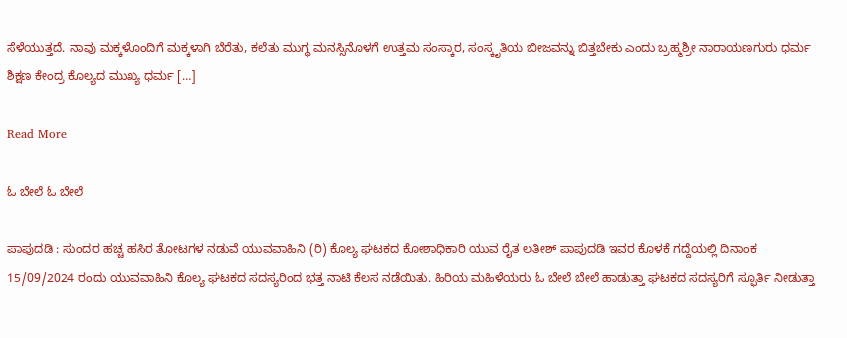ಸೆಳೆಯುತ್ತದೆ. ನಾವು ಮಕ್ಕಳೊಂದಿಗೆ ಮಕ್ಕಳಾಗಿ ಬೆರೆತು, ಕಲೆತು ಮುಗ್ಧ ಮನಸ್ಸಿನೊಳಗೆ ಉತ್ತಮ ಸಂಸ್ಕಾರ, ಸಂಸ್ಕೃತಿಯ ಬೀಜವನ್ನು ಬಿತ್ತಬೇಕು ಎಂದು ಬ್ರಹ್ಮಶ್ರೀ ನಾರಾಯಣಗುರು ಧರ್ಮ ಶಿಕ್ಷಣ ಕೇಂದ್ರ ಕೊಲ್ಯದ ಮುಖ್ಯ ಧರ್ಮ […]

Read More

ಓ ಬೇಲೆ ಓ ಬೇಲೆ

ಪಾಪುದಡಿ : ಸುಂದರ ಹಚ್ಚ ಹಸಿರ ತೋಟಗಳ ನಡುವೆ ಯುವವಾಹಿನಿ (ರಿ) ಕೊಲ್ಯ ಘಟಕದ ಕೋಶಾಧಿಕಾರಿ ಯುವ ರೈತ ಲತೀಶ್ ಪಾಪುದಡಿ ಇವರ ಕೊಳಕೆ ಗದ್ದೆಯಲ್ಲಿ ದಿನಾಂಕ 15/09/2024 ರಂದು ಯುವವಾಹಿನಿ ಕೊಲ್ಯ ಘಟಕದ ಸದಸ್ಯರಿಂದ ಭತ್ತ ನಾಟಿ ಕೆಲಸ ನಡೆಯಿತು. ಹಿರಿಯ ಮಹಿಳೆಯರು ಓ ಬೇಲೆ ಬೇಲೆ ಹಾಡುತ್ತಾ ಘಟಕದ ಸದಸ್ಯರಿಗೆ ಸ್ಫೂರ್ತಿ ನೀಡುತ್ತಾ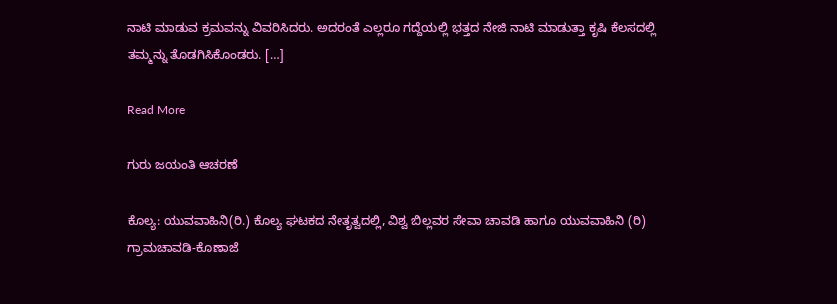ನಾಟಿ ಮಾಡುವ ಕ್ರಮವನ್ನು ವಿವರಿಸಿದರು. ಅದರಂತೆ ಎಲ್ಲರೂ ಗದ್ದೆಯಲ್ಲಿ ಭತ್ತದ ನೇಜಿ ನಾಟಿ ಮಾಡುತ್ತಾ ಕೃಷಿ ಕೆಲಸದಲ್ಲಿ ತಮ್ಮನ್ನು ತೊಡಗಿಸಿಕೊಂಡರು. […]

Read More

ಗುರು ಜಯಂತಿ ಆಚರಣೆ

ಕೊಲ್ಯ: ಯುವವಾಹಿನಿ(ರಿ.) ಕೊಲ್ಯ ಘಟಕದ ನೇತೃತ್ವದಲ್ಲಿ, ವಿಶ್ವ ಬಿಲ್ಲವರ ಸೇವಾ ಚಾವಡಿ ಹಾಗೂ ಯುವವಾಹಿನಿ (ರಿ) ಗ್ರಾಮಚಾವಡಿ-ಕೊಣಾಜೆ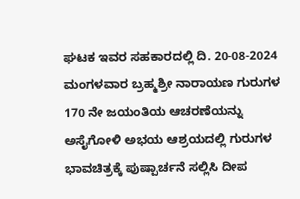ಘಟಕ ಇವರ ಸಹಕಾರದಲ್ಲಿ ದಿ. 20-08-2024 ಮಂಗಳವಾರ ಬ್ರಹ್ಮಶ್ರೀ ನಾರಾಯಣ ಗುರುಗಳ 170 ನೇ ಜಯಂತಿಯ ಆಚರಣೆಯನ್ನು ಅಸೈಗೋಳಿ ಅಭಯ ಆಶ್ರಯದಲ್ಲಿ ಗುರುಗಳ ಭಾವಚಿತ್ರಕ್ಕೆ ಪುಷ್ಪಾರ್ಚನೆ ಸಲ್ಲಿಸಿ ದೀಪ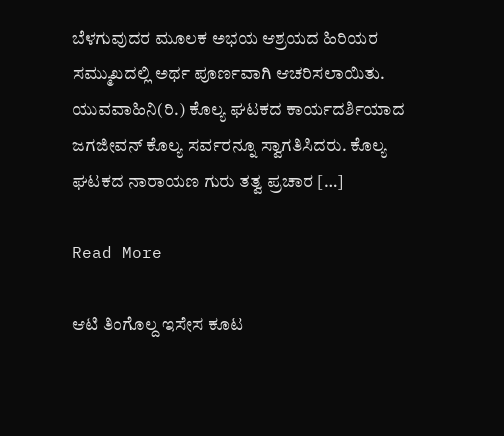ಬೆಳಗುವುದರ ಮೂಲಕ ಅಭಯ ಆಶ್ರಯದ ಹಿರಿಯರ ಸಮ್ಮುಖದಲ್ಲಿ ಅರ್ಥ ಪೂರ್ಣವಾಗಿ ಆಚರಿಸಲಾಯಿತು. ಯುವವಾಹಿನಿ(ರಿ.) ಕೊಲ್ಯ ಘಟಕದ ಕಾರ್ಯದರ್ಶಿಯಾದ ಜಗಜೀವನ್ ಕೊಲ್ಯ ಸರ್ವರನ್ನೂ ಸ್ವಾಗತಿಸಿದರು. ಕೊಲ್ಯ ಘಟಕದ ನಾರಾಯಣ ಗುರು ತತ್ವ ಪ್ರಚಾರ […]

Read More

ಆಟಿ ತಿಂಗೊಲ್ದ ಇಸೇಸ ಕೂಟ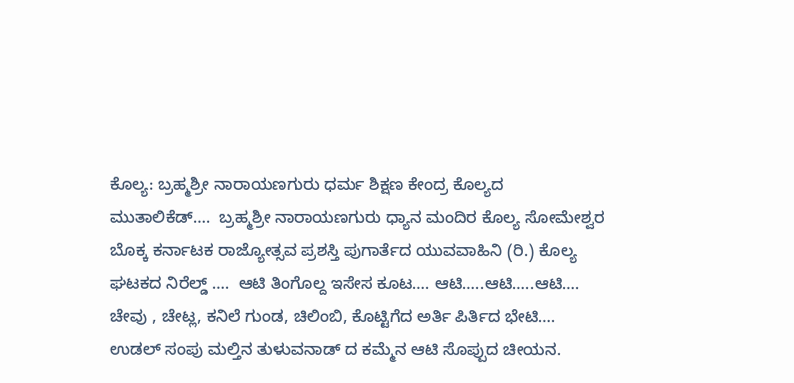ಕೊಲ್ಯ: ಬ್ರಹ್ಮಶ್ರೀ ನಾರಾಯಣಗುರು ಧರ್ಮ ಶಿಕ್ಷಣ ಕೇಂದ್ರ ಕೊಲ್ಯದ ಮುತಾಲಿಕೆಡ್….  ಬ್ರಹ್ಮಶ್ರೀ ನಾರಾಯಣಗುರು ಧ್ಯಾನ ಮಂದಿರ ಕೊಲ್ಯ ಸೋಮೇಶ್ವರ ಬೊಕ್ಕ ಕರ್ನಾಟಕ ರಾಜ್ಯೋತ್ಸವ ಪ್ರಶಸ್ತಿ ಪುಗಾರ್ತೆದ ಯುವವಾಹಿನಿ (ರಿ.) ಕೊಲ್ಯ ಘಟಕದ ನಿರೆಲ್ಡ್ ….  ಆಟಿ ತಿಂಗೊಲ್ದ ಇಸೇಸ ಕೂಟ…. ಆಟಿ…..ಆಟಿ…..ಆಟಿ…. ಚೇವು , ಚೇಟ್ಲ, ಕನಿಲೆ ಗುಂಡ, ಚಿಲಿಂಬಿ, ಕೊಟ್ಟಿಗೆದ ಅರ್ತಿ ಪಿರ್ತಿದ ಭೇಟಿ…. ಉಡಲ್ ಸಂಪು ಮಲ್ತಿನ ತುಳುವನಾಡ್ ದ ಕಮ್ಮೆನ ಆಟಿ ಸೊಪ್ಪುದ ಚೀಯನ.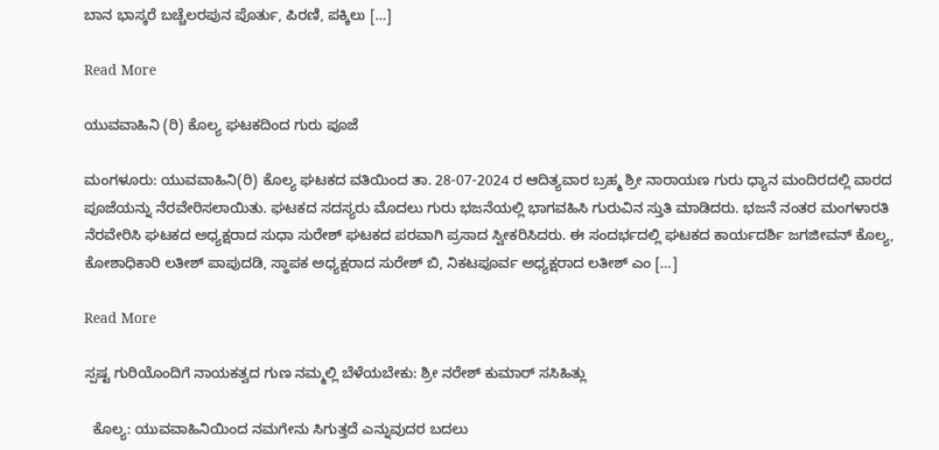ಬಾನ ಭಾಸ್ಕರೆ ಬಚ್ಚೆಲರಪುನ ಪೊರ್ತು, ಪಿರಣಿ, ಪಕ್ಕಿಲು […]

Read More

ಯುವವಾಹಿನಿ (ರಿ) ಕೊಲ್ಯ ಘಟಕದಿಂದ ಗುರು ಪೂಜೆ

ಮಂಗಳೂರು: ಯುವವಾಹಿನಿ(ರಿ) ಕೊಲ್ಯ ಘಟಕದ ವತಿಯಿಂದ ತಾ. 28-07-2024 ರ ಆದಿತ್ಯವಾರ ಬ್ರಹ್ಮ ಶ್ರೀ ನಾರಾಯಣ ಗುರು ಧ್ಯಾನ ಮಂದಿರದಲ್ಲಿ ವಾರದ ಪೂಜೆಯನ್ನು ನೆರವೇರಿಸಲಾಯಿತು. ಘಟಕದ ಸದಸ್ಯರು ಮೊದಲು ಗುರು ಭಜನೆಯಲ್ಲಿ ಭಾಗವಹಿಸಿ ಗುರುವಿನ ಸ್ತುತಿ ಮಾಡಿದರು. ಭಜನೆ ನಂತರ ಮಂಗಳಾರತಿ ನೆರವೇರಿಸಿ ಘಟಕದ ಅಧ್ಯಕ್ಷರಾದ ಸುಧಾ ಸುರೇಶ್ ಘಟಕದ ಪರವಾಗಿ ಪ್ರಸಾದ ಸ್ವೀಕರಿಸಿದರು. ಈ ಸಂದರ್ಭದಲ್ಲಿ ಘಟಕದ ಕಾರ್ಯದರ್ಶಿ ಜಗಜೀವನ್ ಕೊಲ್ಯ, ಕೋಶಾಧಿಕಾರಿ ಲತೀಶ್ ಪಾಪುದಡಿ, ಸ್ಥಾಪಕ ಅಧ್ಯಕ್ಷರಾದ ಸುರೇಶ್ ಬಿ, ನಿಕಟಪೂರ್ವ ಅಧ್ಯಕ್ಷರಾದ ಲತೀಶ್ ಎಂ […]

Read More

ಸ್ಪಷ್ಟ ಗುರಿಯೊಂದಿಗೆ ನಾಯಕತ್ವದ ಗುಣ ನಮ್ಮಲ್ಲಿ ಬೆಳೆಯಬೇಕು: ಶ್ರೀ ನರೇಶ್ ಕುಮಾರ್ ಸಸಿಹಿತ್ಲು

  ಕೊಲ್ಯ: ಯುವವಾಹಿನಿಯಿಂದ ನಮಗೇನು ಸಿಗುತ್ತದೆ ಎನ್ನುವುದರ ಬದಲು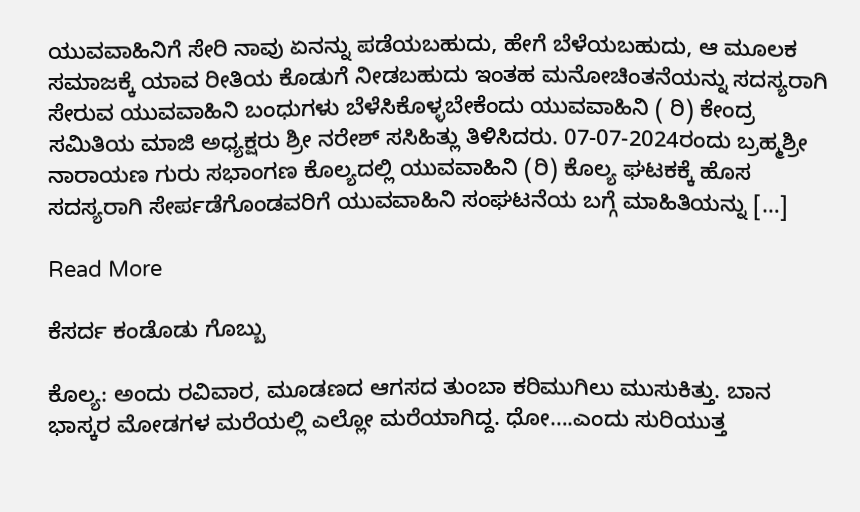ಯುವವಾಹಿನಿಗೆ ಸೇರಿ ನಾವು ಏನನ್ನು ಪಡೆಯಬಹುದು, ಹೇಗೆ ಬೆಳೆಯಬಹುದು, ಆ ಮೂಲಕ ಸಮಾಜಕ್ಕೆ ಯಾವ ರೀತಿಯ ಕೊಡುಗೆ ನೀಡಬಹುದು ಇಂತಹ ಮನೋಚಿಂತನೆಯನ್ನು ಸದಸ್ಯರಾಗಿ ಸೇರುವ ಯುವವಾಹಿನಿ ಬಂಧುಗಳು ಬೆಳೆಸಿಕೊಳ್ಳಬೇಕೆಂದು ಯುವವಾಹಿನಿ ( ರಿ) ಕೇಂದ್ರ ಸಮಿತಿಯ ಮಾಜಿ ಅಧ್ಯಕ್ಷರು ಶ್ರೀ ನರೇಶ್ ಸಸಿಹಿತ್ಲು ತಿಳಿಸಿದರು. 07-07-2024ರಂದು ಬ್ರಹ್ಮಶ್ರೀ ನಾರಾಯಣ ಗುರು ಸಭಾಂಗಣ ಕೊಲ್ಯದಲ್ಲಿ ಯುವವಾಹಿನಿ (ರಿ) ಕೊಲ್ಯ ಘಟಕಕ್ಕೆ ಹೊಸ ಸದಸ್ಯರಾಗಿ ಸೇರ್ಪಡೆಗೊಂಡವರಿಗೆ ಯುವವಾಹಿನಿ ಸಂಘಟನೆಯ ಬಗ್ಗೆ ಮಾಹಿತಿಯನ್ನು […]

Read More

ಕೆಸರ್ದ ಕಂಡೊಡು ಗೊಬ್ಬು

ಕೊಲ್ಯ: ಅಂದು ರವಿವಾರ, ಮೂಡಣದ ಆಗಸದ ತುಂಬಾ ಕರಿಮುಗಿಲು ಮುಸುಕಿತ್ತು. ಬಾನ ಭಾಸ್ಕರ ಮೋಡಗಳ ಮರೆಯಲ್ಲಿ ಎಲ್ಲೋ ಮರೆಯಾಗಿದ್ದ. ಧೋ….ಎಂದು ಸುರಿಯುತ್ತ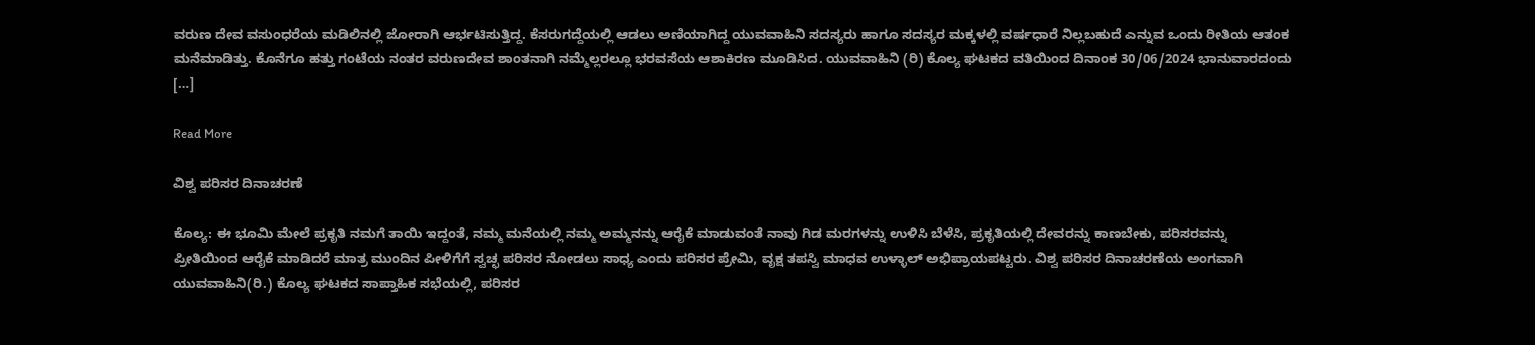ವರುಣ ದೇವ ವಸುಂಧರೆಯ ಮಡಿಲಿನಲ್ಲಿ ಜೋರಾಗಿ ಆರ್ಭಟಿಸುತ್ತಿದ್ದ. ಕೆಸರುಗದ್ದೆಯಲ್ಲಿ ಆಡಲು ಅಣಿಯಾಗಿದ್ದ ಯುವವಾಹಿನಿ ಸದಸ್ಯರು ಹಾಗೂ ಸದಸ್ಯರ ಮಕ್ಕಳಲ್ಲಿ ವರ್ಷಧಾರೆ ನಿಲ್ಲಬಹುದೆ ಎನ್ನುವ ಒಂದು ರೀತಿಯ ಆತಂಕ ಮನೆಮಾಡಿತ್ತು. ಕೊನೆಗೂ ಹತ್ತು ಗಂಟೆಯ ನಂತರ ವರುಣದೇವ ಶಾಂತನಾಗಿ ನಮ್ಮೆಲ್ಲರಲ್ಲೂ ಭರವಸೆಯ ಆಶಾಕಿರಣ ಮೂಡಿಸಿದ. ಯುವವಾಹಿನಿ (ರಿ) ಕೊಲ್ಯ ಘಟಕದ ವತಿಯಿಂದ ದಿನಾಂಕ 30/06/2024 ಭಾನುವಾರದಂದು […]

Read More

ವಿಶ್ವ ಪರಿಸರ ದಿನಾಚರಣೆ

ಕೊಲ್ಯ: ಈ ಭೂಮಿ ಮೇಲೆ ಪ್ರಕೃತಿ ನಮಗೆ ತಾಯಿ ಇದ್ದಂತೆ, ನಮ್ಮ ಮನೆಯಲ್ಲಿ ನಮ್ಮ ಅಮ್ಮನನ್ನು ಆರೈಕೆ ಮಾಡುವಂತೆ ನಾವು ಗಿಡ ಮರಗಳನ್ನು ಉಳಿಸಿ ಬೆಳೆಸಿ, ಪ್ರಕೃತಿಯಲ್ಲಿ ದೇವರನ್ನು ಕಾಣಬೇಕು, ಪರಿಸರವನ್ನು ಪ್ರೀತಿಯಿಂದ ಆರೈಕೆ ಮಾಡಿದರೆ ಮಾತ್ರ ಮುಂದಿನ ಪೀಳಿಗೆಗೆ ಸ್ವಚ್ಛ ಪರಿಸರ ನೋಡಲು ಸಾಧ್ಯ ಎಂದು ಪರಿಸರ ಪ್ರೇಮಿ, ವೃಕ್ಷ ತಪಸ್ವಿ ಮಾಧವ ಉಳ್ಳಾಲ್ ಅಭಿಪ್ರಾಯಪಟ್ಟರು. ವಿಶ್ವ ಪರಿಸರ ದಿನಾಚರಣೆಯ ಅಂಗವಾಗಿ ಯುವವಾಹಿನಿ(ರಿ.) ಕೊಲ್ಯ ಘಟಕದ ಸಾಪ್ತಾಹಿಕ ಸಭೆಯಲ್ಲಿ, ಪರಿಸರ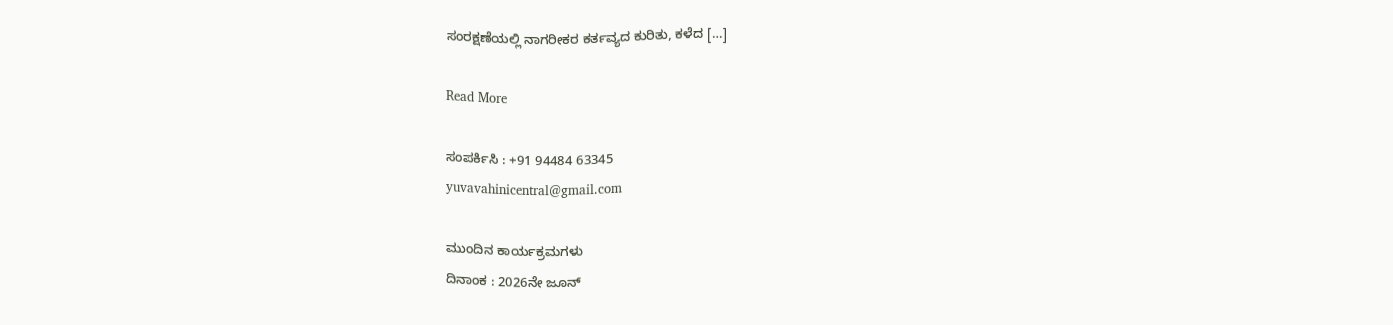ಸಂರಕ್ಷಣೆಯಲ್ಲಿ ನಾಗರೀಕರ ಕರ್ತವ್ಯದ ಕುರಿತು, ಕಳೆದ […]

Read More

ಸಂಪರ್ಕಿಸಿ : +91 94484 63345
yuvavahinicentral@gmail.com

ಮುಂದಿನ ಕಾರ್ಯಕ್ರಮಗಳು
ದಿನಾಂಕ : 2026ನೇ ಜೂನ್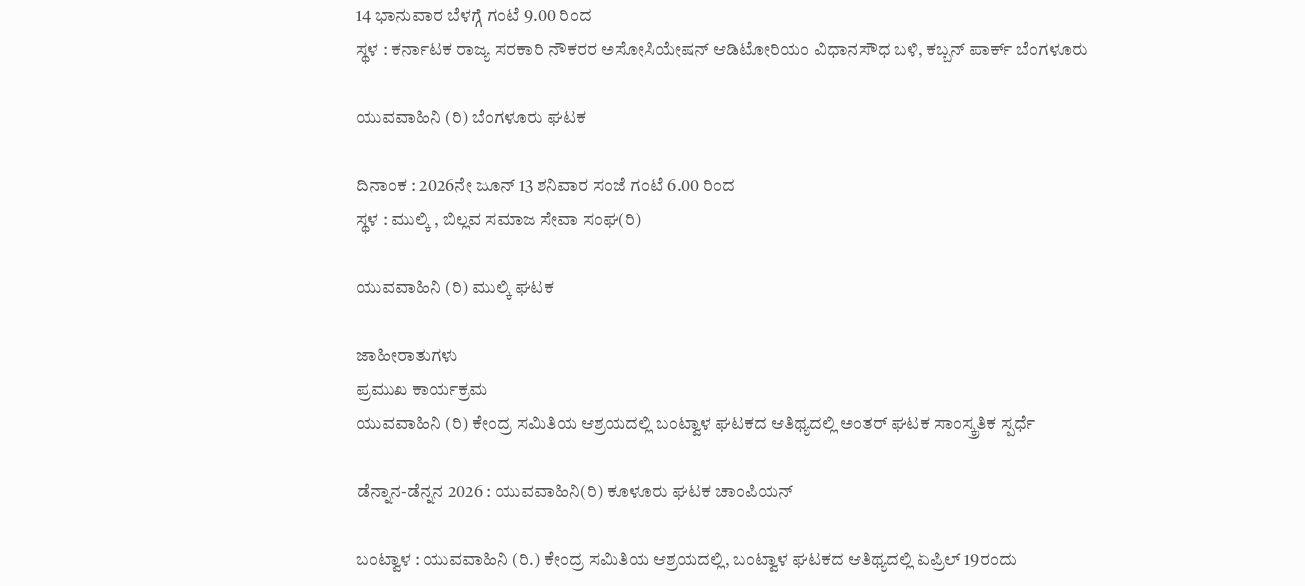14 ಭಾನುವಾರ ಬೆಳಗ್ಗೆ ಗಂಟೆ 9.00 ರಿಂದ
ಸ್ಥಳ : ಕರ್ನಾಟಕ ರಾಜ್ಯ ಸರಕಾರಿ ನೌಕರರ ಅಸೋಸಿಯೇಷನ್ ಆಡಿಟೋರಿಯಂ ವಿಧಾನಸೌಧ ಬಳಿ, ಕಬ್ಬನ್ ಪಾರ್ಕ್ ಬೆಂಗಳೂರು

ಯುವವಾಹಿನಿ (ರಿ) ಬೆಂಗಳೂರು ಘಟಕ

ದಿನಾಂಕ : 2026ನೇ ಜೂನ್ 13 ಶನಿವಾರ ಸಂಜೆ ಗಂಟೆ 6.00 ರಿಂದ
ಸ್ಥಳ : ಮುಲ್ಕಿ , ಬಿಲ್ಲವ ಸಮಾಜ ಸೇವಾ ಸಂಘ(ರಿ)

ಯುವವಾಹಿನಿ (ರಿ) ಮುಲ್ಕಿ ಘಟಕ

ಜಾಹೀರಾತುಗಳು
ಪ್ರಮುಖ ಕಾರ್ಯಕ್ರಮ
ಯುವವಾಹಿನಿ (ರಿ) ಕೇಂದ್ರ ಸಮಿತಿಯ ಆಶ್ರಯದಲ್ಲಿ ಬಂಟ್ವಾಳ ಘಟಕದ ಆತಿಥ್ಯದಲ್ಲಿ ಅಂತರ್ ಘಟಕ ಸಾಂಸ್ಕ್ರತಿಕ ಸ್ಪರ್ಧೆ

ಡೆನ್ನಾನ-ಡೆನ್ನನ 2026 : ಯುವವಾಹಿನಿ(ರಿ) ಕೂಳೂರು ಘಟಕ ಚಾಂಪಿಯನ್

ಬಂಟ್ವಾಳ : ಯುವವಾಹಿನಿ (ರಿ.) ಕೇಂದ್ರ ಸಮಿತಿಯ ಆಶ್ರಯದಲ್ಲಿ, ಬಂಟ್ವಾಳ ಘಟಕದ ಆತಿಥ್ಯದಲ್ಲಿ ಏಪ್ರಿಲ್ 19ರಂದು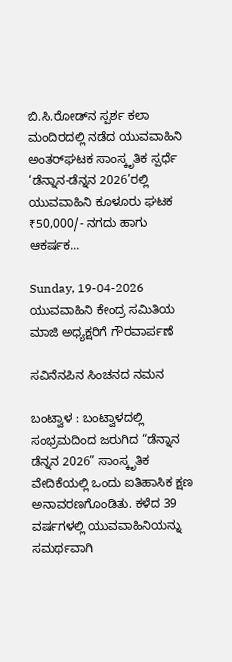ಬಿ.ಸಿ.ರೋಡ್‌ನ ಸ್ಪರ್ಶ ಕಲಾ ಮಂದಿರದಲ್ಲಿ ನಡೆದ ಯುವವಾಹಿನಿ ಅಂತರ್‌ಘಟಕ ಸಾಂಸ್ಕೃತಿಕ ಸ್ಪರ್ಧೆ ‘ಡೆನ್ನಾನ-ಡೆನ್ನನ 2026’ರಲ್ಲಿ ಯುವವಾಹಿನಿ ಕೂಳೂರು ಘಟಕ ₹50,000/- ನಗದು ಹಾಗು ಆಕರ್ಷಕ...

Sunday, 19-04-2026
ಯುವವಾಹಿನಿ ಕೇಂದ್ರ ಸಮಿತಿಯ ಮಾಜಿ ಅಧ್ಯಕ್ಷರಿಗೆ ಗೌರವಾರ್ಪಣೆ

ಸವಿನೆನಪಿನ ಸಿಂಚನದ ನಮನ

ಬಂಟ್ವಾಳ : ಬಂಟ್ವಾಳದಲ್ಲಿ ಸಂಭ್ರಮದಿಂದ ಜರುಗಿದ “ಡೆನ್ನಾನ ಡೆನ್ನನ 2026” ಸಾಂಸ್ಕೃತಿಕ ವೇದಿಕೆಯಲ್ಲಿ ಒಂದು ಐತಿಹಾಸಿಕ ಕ್ಷಣ ಅನಾವರಣಗೊಂಡಿತು. ಕಳೆದ 39 ವರ್ಷಗಳಲ್ಲಿ ಯುವವಾಹಿನಿಯನ್ನು ಸಮರ್ಥವಾಗಿ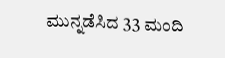ಮುನ್ನಡೆಸಿದ 33 ಮಂದಿ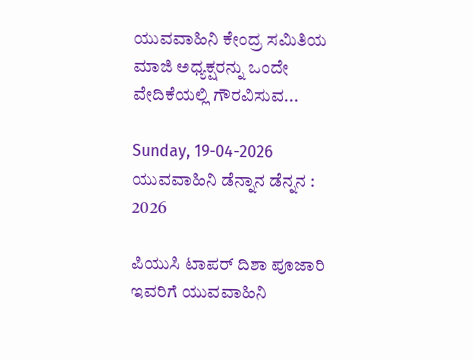ಯುವವಾಹಿನಿ ಕೇಂದ್ರ ಸಮಿತಿಯ ಮಾಜಿ ಅಧ್ಯಕ್ಷರನ್ನು ಒಂದೇ ವೇದಿಕೆಯಲ್ಲಿ ಗೌರವಿಸುವ...

Sunday, 19-04-2026
ಯುವವಾಹಿನಿ ಡೆನ್ನಾನ ಡೆನ್ನನ : 2026

ಪಿಯುಸಿ ಟಾಪರ್ ದಿಶಾ ಪೂಜಾರಿ ಇವರಿಗೆ ಯುವವಾಹಿನಿ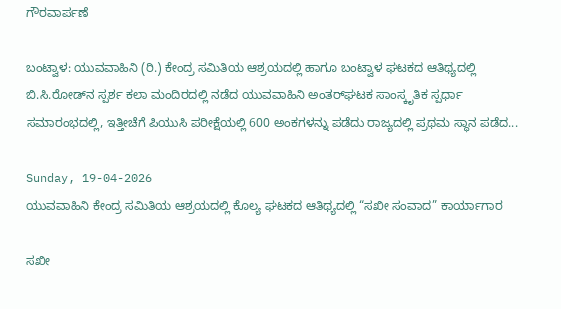ಗೌರವಾರ್ಪಣೆ

ಬಂಟ್ವಾಳ: ಯುವವಾಹಿನಿ (ರಿ.) ಕೇಂದ್ರ ಸಮಿತಿಯ ಆಶ್ರಯದಲ್ಲಿ ಹಾಗೂ ಬಂಟ್ವಾಳ ಘಟಕದ ಆತಿಥ್ಯದಲ್ಲಿ ಬಿ.ಸಿ.ರೋಡ್‌ನ ಸ್ಪರ್ಶ ಕಲಾ ಮಂದಿರದಲ್ಲಿ ನಡೆದ ಯುವವಾಹಿನಿ ಅಂತರ್‌ಘಟಕ ಸಾಂಸ್ಕೃತಿಕ ಸ್ಪರ್ಧಾ ಸಮಾರಂಭದಲ್ಲಿ, ಇತ್ತೀಚೆಗೆ ಪಿಯುಸಿ ಪರೀಕ್ಷೆಯಲ್ಲಿ 600 ಅಂಕಗಳನ್ನು ಪಡೆದು ರಾಜ್ಯದಲ್ಲಿ ಪ್ರಥಮ ಸ್ಥಾನ ಪಡೆದ...

Sunday, 19-04-2026
ಯುವವಾಹಿನಿ ಕೇಂದ್ರ ಸಮಿತಿಯ ಆಶ್ರಯದಲ್ಲಿ ಕೊಲ್ಯ ಘಟಕದ ಆತಿಥ್ಯದಲ್ಲಿ “ಸಖೀ ಸಂವಾದ” ಕಾರ್ಯಾಗಾರ

ಸಖೀ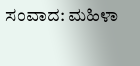ಸಂವಾದ: ಮಹಿಳಾ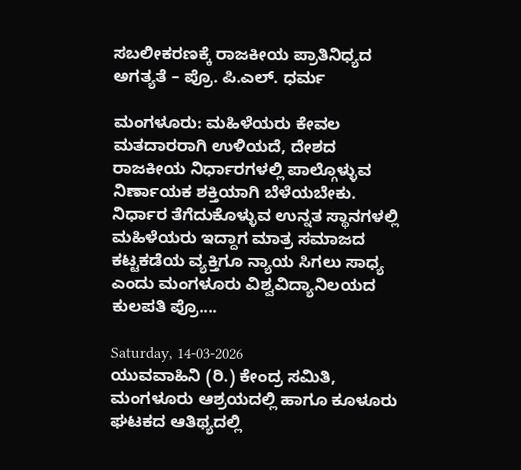ಸಬಲೀಕರಣಕ್ಕೆ ರಾಜಕೀಯ ಪ್ರಾತಿನಿಧ್ಯದ ಅಗತ್ಯತೆ – ಪ್ರೊ. ಪಿ.ಎಲ್. ಧರ್ಮ

ಮಂಗಳೂರು: ಮಹಿಳೆಯರು ಕೇವಲ ಮತದಾರರಾಗಿ ಉಳಿಯದೆ, ದೇಶದ ರಾಜಕೀಯ ನಿರ್ಧಾರಗಳಲ್ಲಿ ಪಾಲ್ಗೊಳ್ಳುವ ನಿರ್ಣಾಯಕ ಶಕ್ತಿಯಾಗಿ ಬೆಳೆಯಬೇಕು. ನಿರ್ಧಾರ ತೆಗೆದುಕೊಳ್ಳುವ ಉನ್ನತ ಸ್ಥಾನಗಳಲ್ಲಿ ಮಹಿಳೆಯರು ಇದ್ದಾಗ ಮಾತ್ರ ಸಮಾಜದ ಕಟ್ಟಕಡೆಯ ವ್ಯಕ್ತಿಗೂ ನ್ಯಾಯ ಸಿಗಲು ಸಾಧ್ಯ ಎಂದು ಮಂಗಳೂರು ವಿಶ್ವವಿದ್ಯಾನಿಲಯದ ಕುಲಪತಿ ಪ್ರೊ....

Saturday, 14-03-2026
ಯುವವಾಹಿನಿ (ರಿ.) ಕೇಂದ್ರ ಸಮಿತಿ, ಮಂಗಳೂರು ಆಶ್ರಯದಲ್ಲಿ ಹಾಗೂ ಕೂಳೂರು ಘಟಕದ ಆತಿಥ್ಯದಲ್ಲಿ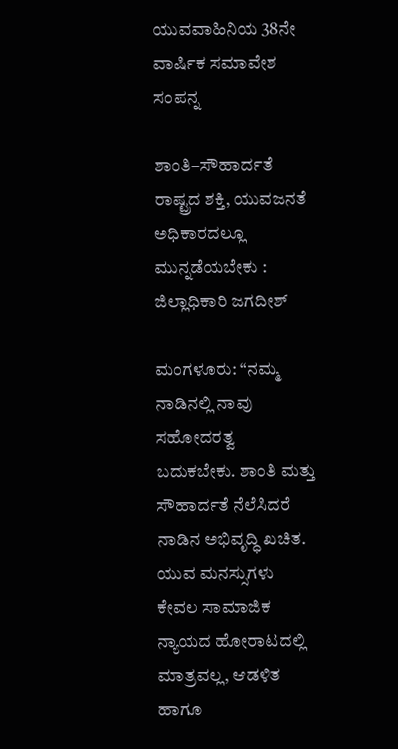ಯುವವಾಹಿನಿಯ 38ನೇ ವಾರ್ಷಿಕ ಸಮಾವೇಶ ಸಂಪನ್ನ

ಶಾಂತಿ–ಸೌಹಾರ್ದತೆ ರಾಷ್ಟ್ರದ ಶಕ್ತಿ, ಯುವಜನತೆ ಅಧಿಕಾರದಲ್ಲೂ ಮುನ್ನಡೆಯಬೇಕು : ಜಿಲ್ಲಾಧಿಕಾರಿ ಜಗದೀಶ್

ಮಂಗಳೂರು: “ನಮ್ಮ ನಾಡಿನಲ್ಲಿ ನಾವು ಸಹೋದರತ್ವ ಬದುಕಬೇಕು. ಶಾಂತಿ ಮತ್ತು ಸೌಹಾರ್ದತೆ ನೆಲೆಸಿದರೆ ನಾಡಿನ ಅಭಿವೃದ್ಧಿ ಖಚಿತ. ಯುವ ಮನಸ್ಸುಗಳು ಕೇವಲ ಸಾಮಾಜಿಕ ನ್ಯಾಯದ ಹೋರಾಟದಲ್ಲಿ ಮಾತ್ರವಲ್ಲ, ಆಡಳಿತ ಹಾಗೂ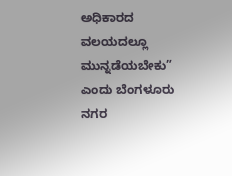ಅಧಿಕಾರದ ವಲಯದಲ್ಲೂ ಮುನ್ನಡೆಯಬೇಕು” ಎಂದು ಬೆಂಗಳೂರು ನಗರ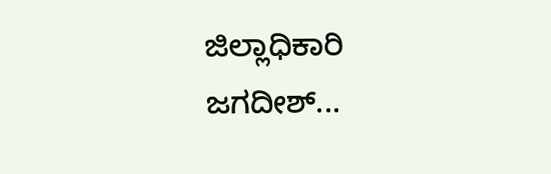ಜಿಲ್ಲಾಧಿಕಾರಿ ಜಗದೀಶ್...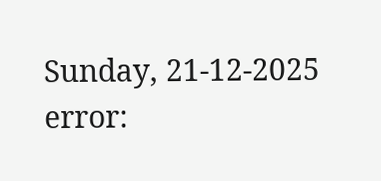Sunday, 21-12-2025
error: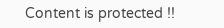Content is protected !!